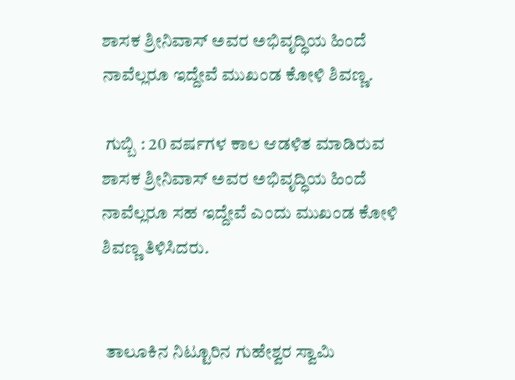ಶಾಸಕ ಶ್ರೀನಿವಾಸ್ ಅವರ ಅಭಿವೃದ್ಧಿಯ ಹಿಂದೆ ನಾವೆಲ್ಲರೂ ಇದ್ದೇವೆ ಮುಖಂಡ ಕೋಳಿ ಶಿವಣ್ಣ.

 ಗುಬ್ಬಿ : 20 ವರ್ಷಗಳ ಕಾಲ ಆಡಳಿತ ಮಾಡಿರುವ ಶಾಸಕ ಶ್ರೀನಿವಾಸ್ ಅವರ ಅಭಿವೃದ್ಧಿಯ ಹಿಂದೆ ನಾವೆಲ್ಲರೂ ಸಹ ಇದ್ದೇವೆ ಎಂದು ಮುಖಂಡ ಕೋಳಿ ಶಿವಣ್ಣ ತಿಳಿಸಿದರು.


 ತಾಲೂಕಿನ ನಿಟ್ಟೂರಿನ ಗುಹೇಶ್ವರ ಸ್ವಾಮಿ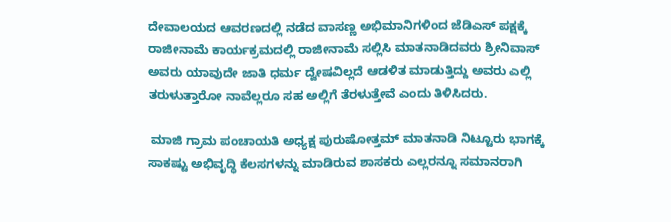ದೇವಾಲಯದ ಆವರಣದಲ್ಲಿ ನಡೆದ ವಾಸಣ್ಣ ಅಭಿಮಾನಿಗಳಿಂದ ಜೆಡಿಎಸ್ ಪಕ್ಷಕ್ಕೆ ರಾಜೀನಾಮೆ ಕಾರ್ಯಕ್ರಮದಲ್ಲಿ ರಾಜೀನಾಮೆ ಸಲ್ಲಿಸಿ ಮಾತನಾಡಿದವರು ಶ್ರೀನಿವಾಸ್ ಅವರು ಯಾವುದೇ ಜಾತಿ ಧರ್ಮ ದ್ವೇಷವಿಲ್ಲದೆ ಆಡಳಿತ ಮಾಡುತ್ತಿದ್ದು ಅವರು ಎಲ್ಲಿ ತರುಳುತ್ತಾರೋ ನಾವೆಲ್ಲರೂ ಸಹ ಅಲ್ಲಿಗೆ ತೆರಳುತ್ತೇವೆ ಎಂದು ತಿಳಿಸಿದರು.

 ಮಾಜಿ ಗ್ರಾಮ ಪಂಚಾಯತಿ ಅಧ್ಯಕ್ಷ ಪುರುಷೋತ್ತಮ್ ಮಾತನಾಡಿ ನಿಟ್ಟೂರು ಭಾಗಕ್ಕೆ ಸಾಕಷ್ಟು ಅಭಿವೃದ್ಧಿ ಕೆಲಸಗಳನ್ನು ಮಾಡಿರುವ ಶಾಸಕರು ಎಲ್ಲರನ್ನೂ ಸಮಾನರಾಗಿ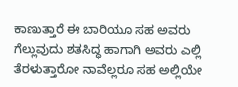ಕಾಣುತ್ತಾರೆ ಈ ಬಾರಿಯೂ ಸಹ ಅವರು ಗೆಲ್ಲುವುದು ಶತಸಿದ್ಧ ಹಾಗಾಗಿ ಅವರು ಎಲ್ಲಿ ತೆರಳುತ್ತಾರೋ ನಾವೆಲ್ಲರೂ ಸಹ ಅಲ್ಲಿಯೇ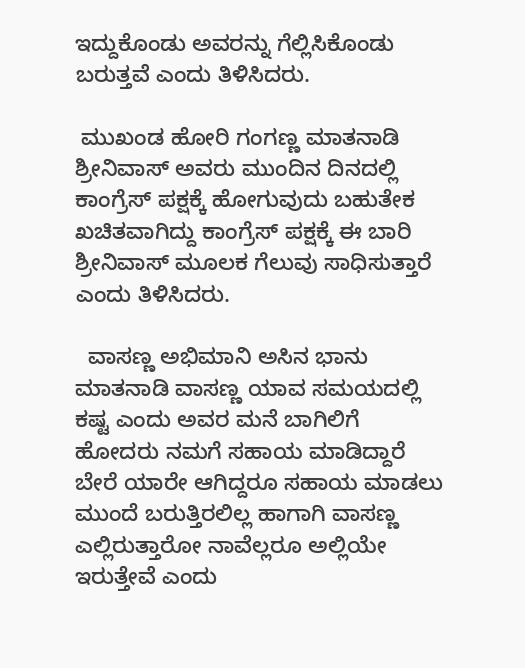ಇದ್ದುಕೊಂಡು ಅವರನ್ನು ಗೆಲ್ಲಿಸಿಕೊಂಡು ಬರುತ್ತವೆ ಎಂದು ತಿಳಿಸಿದರು.

 ಮುಖಂಡ ಹೋರಿ ಗಂಗಣ್ಣ ಮಾತನಾಡಿ ಶ್ರೀನಿವಾಸ್ ಅವರು ಮುಂದಿನ ದಿನದಲ್ಲಿ ಕಾಂಗ್ರೆಸ್ ಪಕ್ಷಕ್ಕೆ ಹೋಗುವುದು ಬಹುತೇಕ ಖಚಿತವಾಗಿದ್ದು ಕಾಂಗ್ರೆಸ್ ಪಕ್ಷಕ್ಕೆ ಈ ಬಾರಿ ಶ್ರೀನಿವಾಸ್ ಮೂಲಕ ಗೆಲುವು ಸಾಧಿಸುತ್ತಾರೆ ಎಂದು ತಿಳಿಸಿದರು.

  ವಾಸಣ್ಣ ಅಭಿಮಾನಿ ಅಸಿನ ಭಾನು ಮಾತನಾಡಿ ವಾಸಣ್ಣ ಯಾವ ಸಮಯದಲ್ಲಿ ಕಷ್ಟ ಎಂದು ಅವರ ಮನೆ ಬಾಗಿಲಿಗೆ ಹೋದರು ನಮಗೆ ಸಹಾಯ ಮಾಡಿದ್ದಾರೆ ಬೇರೆ ಯಾರೇ ಆಗಿದ್ದರೂ ಸಹಾಯ ಮಾಡಲು ಮುಂದೆ ಬರುತ್ತಿರಲಿಲ್ಲ ಹಾಗಾಗಿ ವಾಸಣ್ಣ ಎಲ್ಲಿರುತ್ತಾರೋ ನಾವೆಲ್ಲರೂ ಅಲ್ಲಿಯೇ ಇರುತ್ತೇವೆ ಎಂದು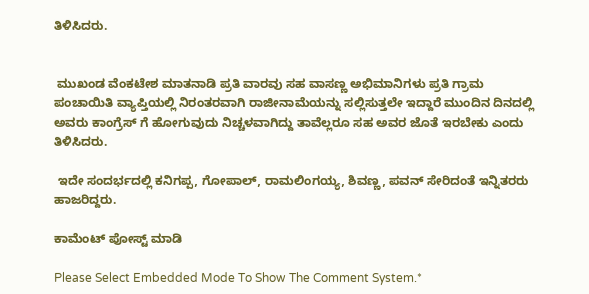ತಿಳಿಸಿದರು.


 ಮುಖಂಡ ವೆಂಕಟೇಶ ಮಾತನಾಡಿ ಪ್ರತಿ ವಾರವು ಸಹ ವಾಸಣ್ಣ ಅಭಿಮಾನಿಗಳು ಪ್ರತಿ ಗ್ರಾಮ ಪಂಚಾಯಿತಿ ವ್ಯಾಪ್ತಿಯಲ್ಲಿ ನಿರಂತರವಾಗಿ ರಾಜೀನಾಮೆಯನ್ನು ಸಲ್ಲಿಸುತ್ತಲೇ ಇದ್ದಾರೆ ಮುಂದಿನ ದಿನದಲ್ಲಿ ಅವರು ಕಾಂಗ್ರೆಸ್ ಗೆ ಹೋಗುವುದು ನಿಚ್ಚಳವಾಗಿದ್ದು ತಾವೆಲ್ಲರೂ ಸಹ ಅವರ ಜೊತೆ ಇರಬೇಕು ಎಂದು ತಿಳಿಸಿದರು.

 ಇದೇ ಸಂದರ್ಭದಲ್ಲಿ ಕನಿಗಪ್ಪ, ಗೋಪಾಲ್, ರಾಮಲಿಂಗಯ್ಯ, ಶಿವಣ್ಣ, ಪವನ್ ಸೇರಿದಂತೆ ಇನ್ನಿತರರು ಹಾಜರಿದ್ದರು.

ಕಾಮೆಂಟ್‌‌ ಪೋಸ್ಟ್‌ ಮಾಡಿ

Please Select Embedded Mode To Show The Comment System.*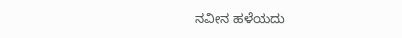ನವೀನ ಹಳೆಯದು